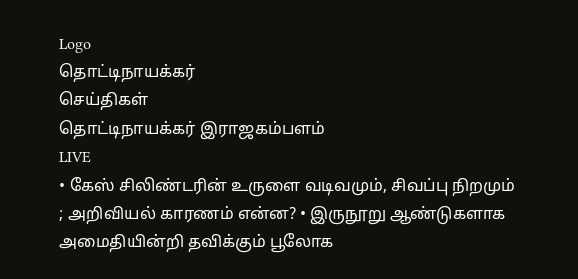Logo
தொட்டிநாயக்கர்
செய்திகள்
தொட்டிநாயக்கர் இராஜகம்பளம்
LIVE
• கேஸ் சிலிண்டரின் உருளை வடிவமும், சிவப்பு நிறமும் ; அறிவியல் காரணம் என்ன? • இருநூறு ஆண்டுகளாக அமைதியின்றி தவிக்கும் பூலோக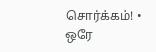சொர்க்கம்! • ஒரே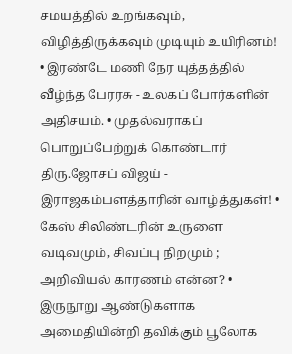சமயத்தில் உறங்கவும், விழித்திருக்கவும் முடியும் உயிரினம்! • இரண்டே மணி நேர யுத்தத்தில் வீழ்ந்த பேரரசு - உலகப் போர்களின் அதிசயம். • முதல்வராகப் பொறுப்பேற்றுக் கொண்டார் திரு.ஜோசப் விஜய் - இராஜகம்பளத்தாரின் வாழ்த்துகள்! • கேஸ் சிலிண்டரின் உருளை வடிவமும், சிவப்பு நிறமும் ; அறிவியல் காரணம் என்ன? • இருநூறு ஆண்டுகளாக அமைதியின்றி தவிக்கும் பூலோக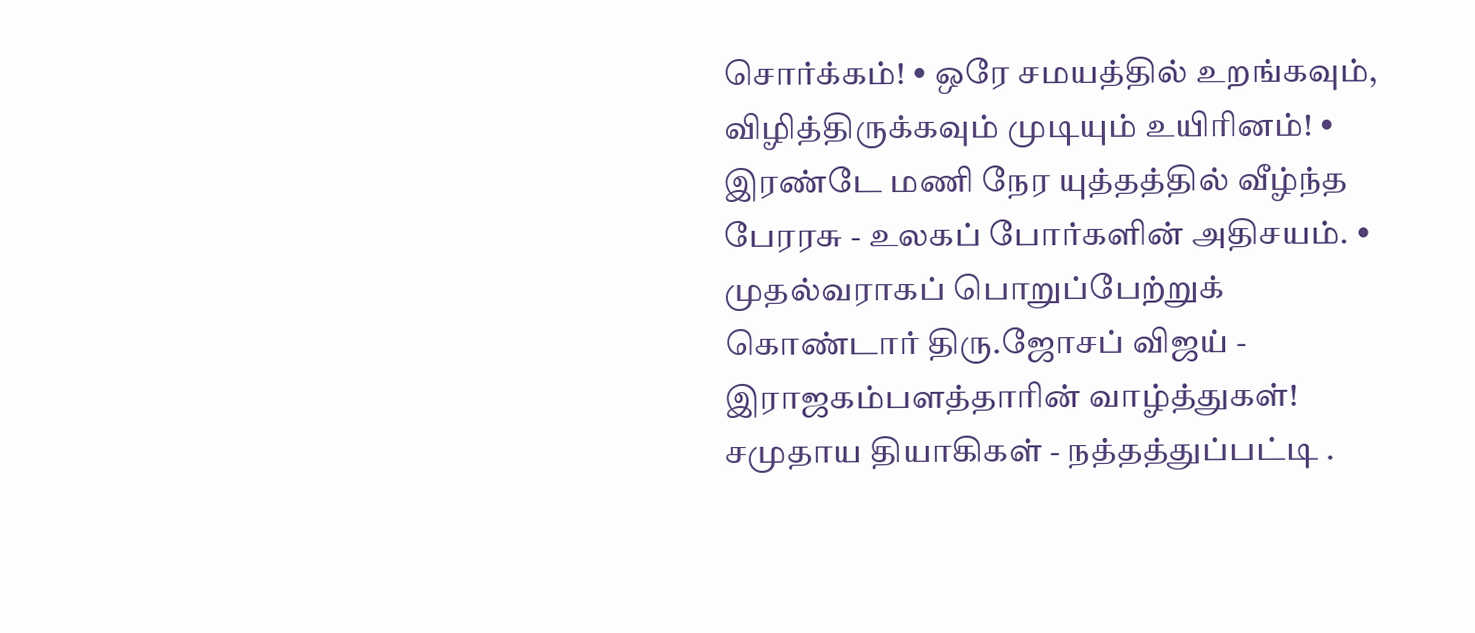சொர்க்கம்! • ஒரே சமயத்தில் உறங்கவும், விழித்திருக்கவும் முடியும் உயிரினம்! • இரண்டே மணி நேர யுத்தத்தில் வீழ்ந்த பேரரசு - உலகப் போர்களின் அதிசயம். • முதல்வராகப் பொறுப்பேற்றுக் கொண்டார் திரு.ஜோசப் விஜய் - இராஜகம்பளத்தாரின் வாழ்த்துகள்!
சமுதாய தியாகிகள் - நத்தத்துப்பட்டி .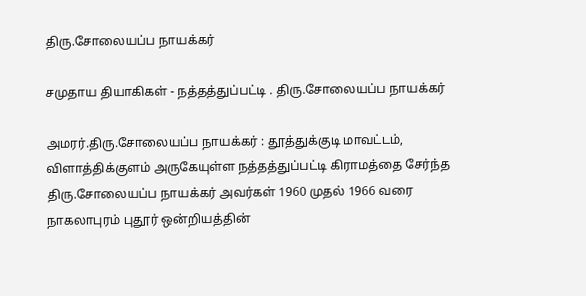திரு.சோலையப்ப நாயக்கர்

சமுதாய தியாகிகள் - நத்தத்துப்பட்டி . திரு.சோலையப்ப நாயக்கர்

அமரர்.திரு.சோலையப்ப நாயக்கர் : தூத்துக்குடி மாவட்டம், விளாத்திக்குளம் அருகேயுள்ள நத்தத்துப்பட்டி கிராமத்தை சேர்ந்த திரு.சோலையப்ப நாயக்கர் அவர்கள் 1960 முதல் 1966 வரை நாகலாபுரம் புதூர் ஒன்றியத்தின்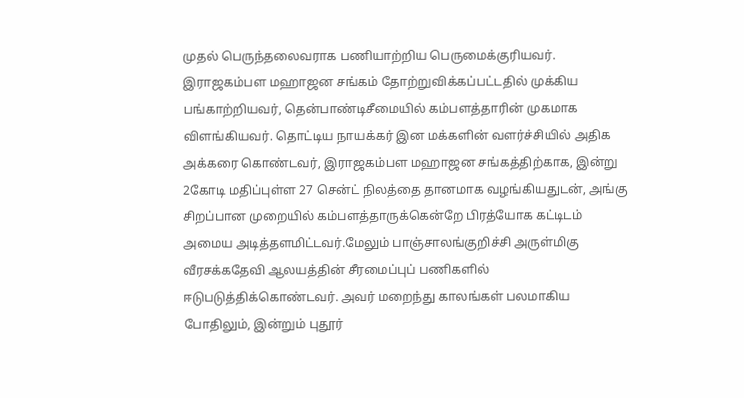முதல் பெருந்தலைவராக பணியாற்றிய பெருமைக்குரியவர். இராஜகம்பள மஹாஜன சங்கம் தோற்றுவிக்கப்பட்டதில் முக்கிய பங்காற்றியவர், தென்பாண்டிசீமையில் கம்பளத்தாரின் முகமாக விளங்கியவர். தொட்டிய நாயக்கர் இன மக்களின் வளர்ச்சியில் அதிக அக்கரை கொண்டவர், இராஜகம்பள மஹாஜன சங்கத்திற்காக, இன்று 2கோடி மதிப்புள்ள 27 சென்ட் நிலத்தை தானமாக வழங்கியதுடன், அங்கு சிறப்பான முறையில் கம்பளத்தாருக்கென்றே பிரத்யோக கட்டிடம் அமைய அடித்தளமிட்டவர்.மேலும் பாஞ்சாலங்குறிச்சி அருள்மிகு வீரசக்கதேவி ஆலயத்தின் சீரமைப்புப் பணிகளில் ஈடுபடுத்திக்கொண்டவர். அவர் மறைந்து காலங்கள் பலமாகிய போதிலும், இன்றும் புதூர்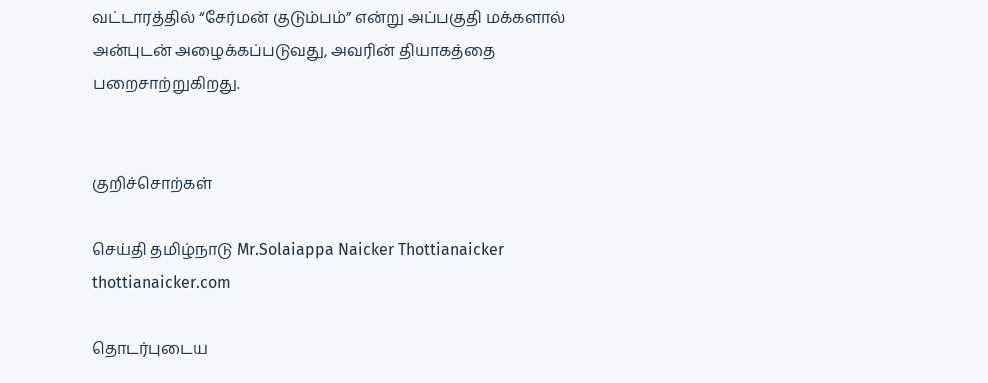வட்டாரத்தில் “சேர்மன் குடும்பம்” என்று அப்பகுதி மக்களால் அன்புடன் அழைக்கப்படுவது, அவரின் தியாகத்தை பறைசாற்றுகிறது.


குறிச்சொற்கள்

செய்தி தமிழ்நாடு Mr.Solaiappa Naicker Thottianaicker thottianaicker.com

தொடர்புடைய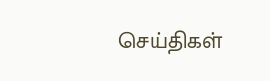செய்திகள்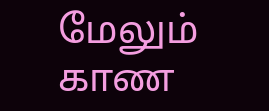மேலும் காண